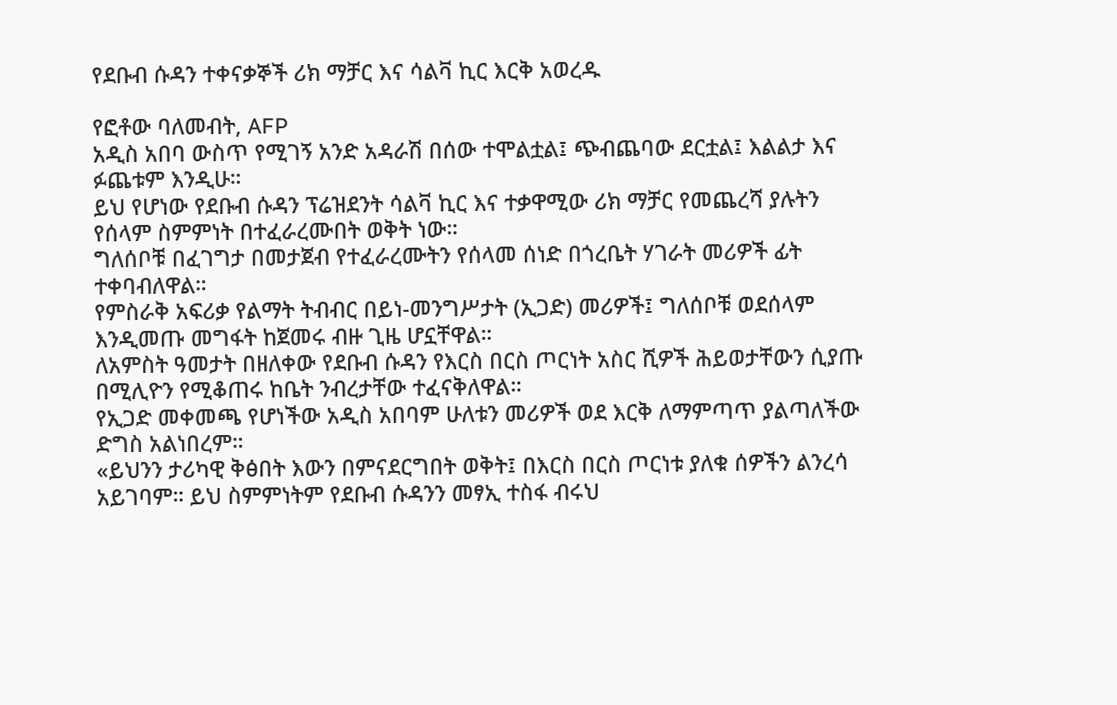የደቡብ ሱዳን ተቀናቃኞች ሪክ ማቻር እና ሳልቫ ኪር እርቅ አወረዱ

የፎቶው ባለመብት, AFP
አዲስ አበባ ውስጥ የሚገኝ አንድ አዳራሽ በሰው ተሞልቷል፤ ጭብጨባው ደርቷል፤ እልልታ እና ፉጨቱም እንዲሁ።
ይህ የሆነው የደቡብ ሱዳን ፕሬዝደንት ሳልቫ ኪር እና ተቃዋሚው ሪክ ማቻር የመጨረሻ ያሉትን የሰላም ስምምነት በተፈራረሙበት ወቅት ነው።
ግለሰቦቹ በፈገግታ በመታጀብ የተፈራረሙትን የሰላመ ሰነድ በጎረቤት ሃገራት መሪዎች ፊት ተቀባብለዋል።
የምስራቅ አፍሪቃ የልማት ትብብር በይነ-መንግሥታት (ኢጋድ) መሪዎች፤ ግለሰቦቹ ወደሰላም እንዲመጡ መግፋት ከጀመሩ ብዙ ጊዜ ሆኗቸዋል።
ለአምስት ዓመታት በዘለቀው የደቡብ ሱዳን የእርስ በርስ ጦርነት አስር ሺዎች ሕይወታቸውን ሲያጡ በሚሊዮን የሚቆጠሩ ከቤት ንብረታቸው ተፈናቅለዋል።
የኢጋድ መቀመጫ የሆነችው አዲስ አበባም ሁለቱን መሪዎች ወደ እርቅ ለማምጣጥ ያልጣለችው ድግስ አልነበረም።
«ይህንን ታሪካዊ ቅፅበት እውን በምናደርግበት ወቅት፤ በእርስ በርስ ጦርነቱ ያለቁ ሰዎችን ልንረሳ አይገባም። ይህ ስምምነትም የደቡብ ሱዳንን መፃኢ ተስፋ ብሩህ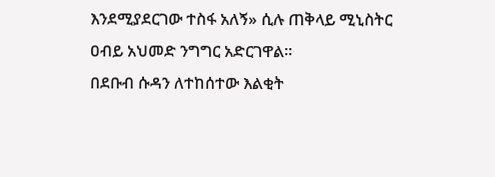እንደሚያደርገው ተስፋ አለኝ» ሲሉ ጠቅላይ ሚኒስትር ዐብይ አህመድ ንግግር አድርገዋል።
በደቡብ ሱዳን ለተከሰተው እልቂት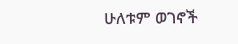ሁለቱም ወገኖች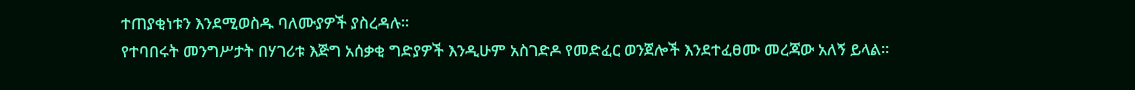ተጠያቂነቱን እንደሚወስዱ ባለሙያዎች ያስረዳሉ።
የተባበሩት መንግሥታት በሃገሪቱ እጅግ አሰቃቂ ግድያዎች እንዲሁም አስገድዶ የመድፈር ወንጀሎች እንደተፈፀሙ መረጃው አለኝ ይላል።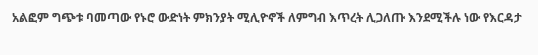አልፎም ግጭቱ ባመጣው የኑሮ ውድነት ምክንያት ሚሊዮኖች ለምግብ እጥረት ሊጋለጡ እንደሚችሉ ነው የእርዳታ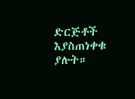ድርጅቶች እያስጠነቀቁ ያሉት።